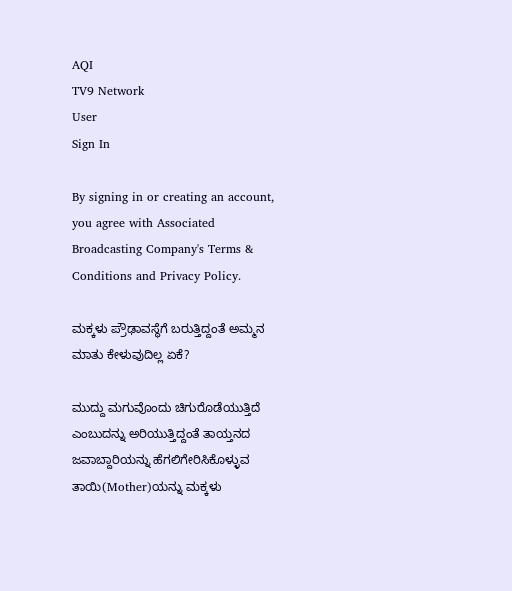AQI
TV9 Network
User
Sign In

By signing in or creating an account, you agree with Associated Broadcasting Company's Terms & Conditions and Privacy Policy.

ಮಕ್ಕಳು ಪ್ರೌಢಾವಸ್ಥೆಗೆ ಬರುತ್ತಿದ್ದಂತೆ ಅಮ್ಮನ ಮಾತು ಕೇಳುವುದಿಲ್ಲ ಏಕೆ?

ಮುದ್ದು ಮಗುವೊಂದು ಚಿಗುರೊಡೆಯುತ್ತಿದೆ ಎಂಬುದನ್ನು ಅರಿಯುತ್ತಿದ್ದಂತೆ ತಾಯ್ತನದ ಜವಾಬ್ದಾರಿಯನ್ನು ಹೆಗಲಿಗೇರಿಸಿಕೊಳ್ಳುವ ತಾಯಿ(Mother)ಯನ್ನು ಮಕ್ಕಳು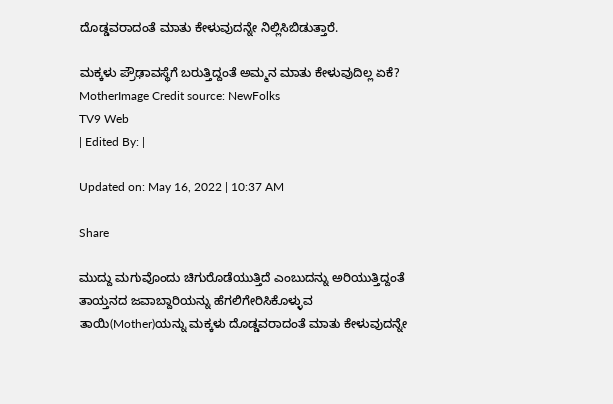ದೊಡ್ಡವರಾದಂತೆ ಮಾತು ಕೇಳುವುದನ್ನೇ ನಿಲ್ಲಿಸಿಬಿಡುತ್ತಾರೆ.

ಮಕ್ಕಳು ಪ್ರೌಢಾವಸ್ಥೆಗೆ ಬರುತ್ತಿದ್ದಂತೆ ಅಮ್ಮನ ಮಾತು ಕೇಳುವುದಿಲ್ಲ ಏಕೆ?
MotherImage Credit source: NewFolks
TV9 Web
| Edited By: |

Updated on: May 16, 2022 | 10:37 AM

Share

ಮುದ್ದು ಮಗುವೊಂದು ಚಿಗುರೊಡೆಯುತ್ತಿದೆ ಎಂಬುದನ್ನು ಅರಿಯುತ್ತಿದ್ದಂತೆ ತಾಯ್ತನದ ಜವಾಬ್ದಾರಿಯನ್ನು ಹೆಗಲಿಗೇರಿಸಿಕೊಳ್ಳುವ ತಾಯಿ(Mother)ಯನ್ನು ಮಕ್ಕಳು ದೊಡ್ಡವರಾದಂತೆ ಮಾತು ಕೇಳುವುದನ್ನೇ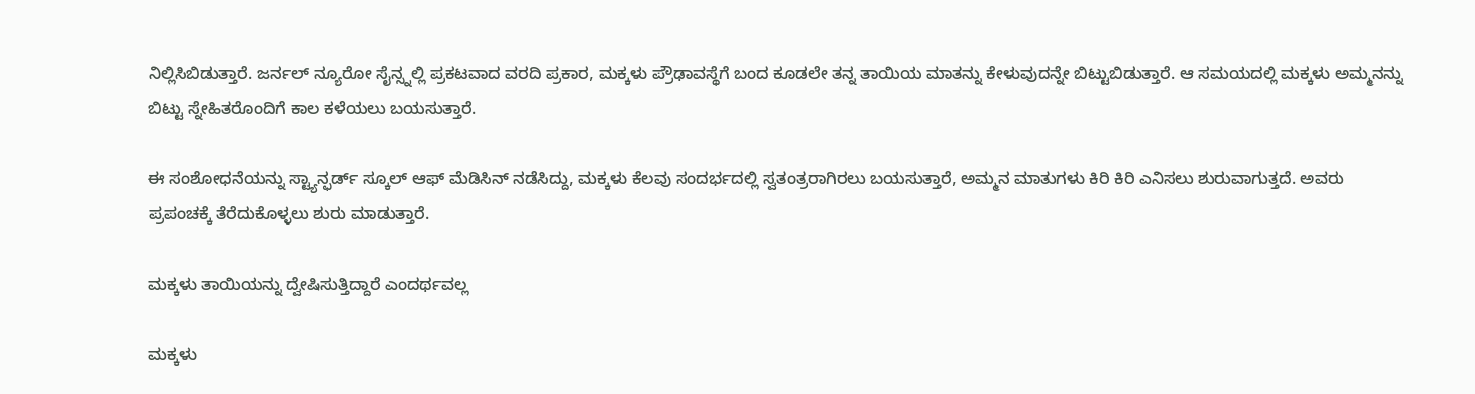ನಿಲ್ಲಿಸಿಬಿಡುತ್ತಾರೆ. ಜರ್ನಲ್ ನ್ಯೂರೋ ಸೈನ್ಸ್ನಲ್ಲಿ ಪ್ರಕಟವಾದ ವರದಿ ಪ್ರಕಾರ, ಮಕ್ಕಳು ಪ್ರೌಢಾವಸ್ಥೆಗೆ ಬಂದ ಕೂಡಲೇ ತನ್ನ ತಾಯಿಯ ಮಾತನ್ನು ಕೇಳುವುದನ್ನೇ ಬಿಟ್ಟುಬಿಡುತ್ತಾರೆ. ಆ ಸಮಯದಲ್ಲಿ ಮಕ್ಕಳು ಅಮ್ಮನನ್ನು ಬಿಟ್ಟು ಸ್ನೇಹಿತರೊಂದಿಗೆ ಕಾಲ ಕಳೆಯಲು ಬಯಸುತ್ತಾರೆ.

ಈ ಸಂಶೋಧನೆಯನ್ನು ಸ್ಟ್ಯಾನ್ಫರ್ಡ್ ಸ್ಕೂಲ್ ಆಫ್ ಮೆಡಿಸಿನ್ ನಡೆಸಿದ್ದು, ಮಕ್ಕಳು ಕೆಲವು ಸಂದರ್ಭದಲ್ಲಿ ಸ್ವತಂತ್ರರಾಗಿರಲು ಬಯಸುತ್ತಾರೆ, ಅಮ್ಮನ ಮಾತುಗಳು ಕಿರಿ ಕಿರಿ ಎನಿಸಲು ಶುರುವಾಗುತ್ತದೆ. ಅವರು ಪ್ರಪಂಚಕ್ಕೆ ತೆರೆದುಕೊಳ್ಳಲು ಶುರು ಮಾಡುತ್ತಾರೆ.

ಮಕ್ಕಳು ತಾಯಿಯನ್ನು ದ್ವೇಷಿಸುತ್ತಿದ್ದಾರೆ ಎಂದರ್ಥವಲ್ಲ

ಮಕ್ಕಳು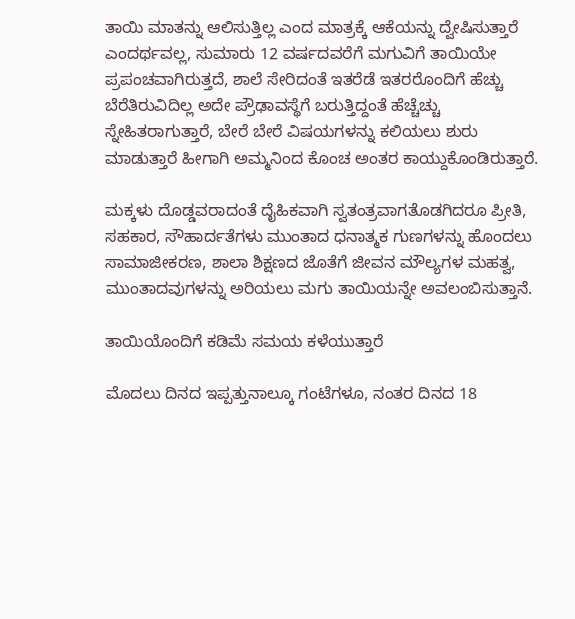ತಾಯಿ ಮಾತನ್ನು ಆಲಿಸುತ್ತಿಲ್ಲ ಎಂದ ಮಾತ್ರಕ್ಕೆ ಆಕೆಯನ್ನು ದ್ವೇಷಿಸುತ್ತಾರೆ ಎಂದರ್ಥವಲ್ಲ, ಸುಮಾರು 12 ವರ್ಷದವರೆಗೆ ಮಗುವಿಗೆ ತಾಯಿಯೇ ಪ್ರಪಂಚವಾಗಿರುತ್ತದೆ, ಶಾಲೆ ಸೇರಿದಂತೆ ಇತರೆಡೆ ಇತರರೊಂದಿಗೆ ಹೆಚ್ಚು ಬೆರೆತಿರುವಿದಿಲ್ಲ ಅದೇ ಪ್ರೌಢಾವಸ್ಥೆಗೆ ಬರುತ್ತಿದ್ದಂತೆ ಹೆಚ್ಚೆಚ್ಚು ಸ್ನೇಹಿತರಾಗುತ್ತಾರೆ, ಬೇರೆ ಬೇರೆ ವಿಷಯಗಳನ್ನು ಕಲಿಯಲು ಶುರು ಮಾಡುತ್ತಾರೆ ಹೀಗಾಗಿ ಅಮ್ಮನಿಂದ ಕೊಂಚ ಅಂತರ ಕಾಯ್ದುಕೊಂಡಿರುತ್ತಾರೆ.

ಮಕ್ಕಳು ದೊಡ್ಡವರಾದಂತೆ ದೈಹಿಕವಾಗಿ ಸ್ವತಂತ್ರವಾಗತೊಡಗಿದರೂ ಪ್ರೀತಿ, ಸಹಕಾರ, ಸೌಹಾರ್ದತೆಗಳು ಮುಂತಾದ ಧನಾತ್ಮಕ ಗುಣಗಳನ್ನು ಹೊಂದಲು ಸಾಮಾಜೀಕರಣ, ಶಾಲಾ ಶಿಕ್ಷಣದ ಜೊತೆಗೆ ಜೀವನ ಮೌಲ್ಯಗಳ ಮಹತ್ವ, ಮುಂತಾದವುಗಳನ್ನು ಅರಿಯಲು ಮಗು ತಾಯಿಯನ್ನೇ ಅವಲಂಬಿಸುತ್ತಾನೆ.

ತಾಯಿಯೊಂದಿಗೆ ಕಡಿಮೆ ಸಮಯ ಕಳೆಯುತ್ತಾರೆ

ಮೊದಲು ದಿನದ ಇಪ್ಪತ್ತುನಾಲ್ಕೂ ಗಂಟೆಗಳೂ, ನಂತರ ದಿನದ 18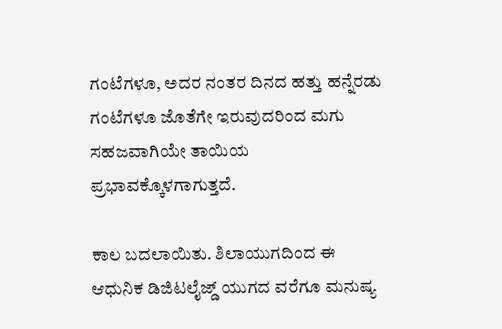ಗಂಟೆಗಳೂ, ಅದರ ನಂತರ ದಿನದ ಹತ್ತು ಹನ್ನೆರಡು ಗಂಟೆಗಳೂ ಜೊತೆಗೇ ಇರುವುದರಿಂದ ಮಗು ಸಹಜವಾಗಿಯೇ ತಾಯಿಯ ಪ್ರಭಾವಕ್ಕೊಳಗಾಗುತ್ತದೆ.

ಕಾಲ ಬದಲಾಯಿತು. ಶಿಲಾಯುಗದಿಂದ ಈ ಆಧುನಿಕ ಡಿಜಿಟಲೈಜ್ಡ್ ಯುಗದ ವರೆಗೂ ಮನುಷ್ಯ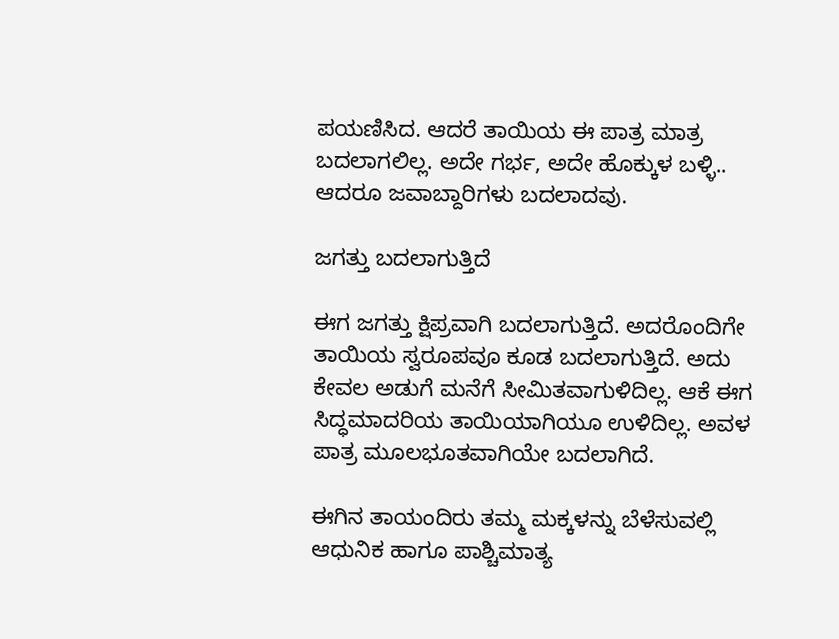ಪಯಣಿಸಿದ. ಆದರೆ ತಾಯಿಯ ಈ ಪಾತ್ರ ಮಾತ್ರ ಬದಲಾಗಲಿಲ್ಲ. ಅದೇ ಗರ್ಭ, ಅದೇ ಹೊಕ್ಕುಳ ಬಳ್ಳಿ.. ಆದರೂ ಜವಾಬ್ದಾರಿಗಳು ಬದಲಾದವು.

ಜಗತ್ತು ಬದಲಾಗುತ್ತಿದೆ

ಈಗ ಜಗತ್ತು ಕ್ಷಿಪ್ರವಾಗಿ ಬದಲಾಗುತ್ತಿದೆ. ಅದರೊಂದಿಗೇ ತಾಯಿಯ ಸ್ವರೂಪವೂ ಕೂಡ ಬದಲಾಗುತ್ತಿದೆ. ಅದು ಕೇವಲ ಅಡುಗೆ ಮನೆಗೆ ಸೀಮಿತವಾಗುಳಿದಿಲ್ಲ. ಆಕೆ ಈಗ ಸಿದ್ಧಮಾದರಿಯ ತಾಯಿಯಾಗಿಯೂ ಉಳಿದಿಲ್ಲ. ಅವಳ ಪಾತ್ರ ಮೂಲಭೂತವಾಗಿಯೇ ಬದಲಾಗಿದೆ.

ಈಗಿನ ತಾಯಂದಿರು ತಮ್ಮ ಮಕ್ಕಳನ್ನು ಬೆಳೆಸುವಲ್ಲಿ ಆಧುನಿಕ ಹಾಗೂ ಪಾಶ್ಚಿಮಾತ್ಯ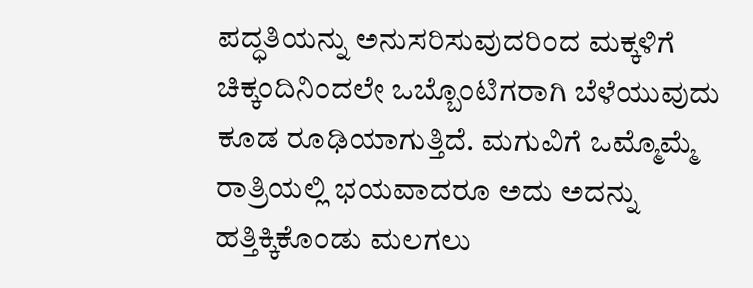ಪದ್ಧತಿಯನ್ನು ಅನುಸರಿಸುವುದರಿಂದ ಮಕ್ಕಳಿಗೆ ಚಿಕ್ಕಂದಿನಿಂದಲೇ ಒಬ್ಬೊಂಟಿಗರಾಗಿ ಬೆಳೆಯುವುದು ಕೂಡ ರೂಢಿಯಾಗುತ್ತಿದೆ. ಮಗುವಿಗೆ ಒಮ್ಮೊಮ್ಮೆ ರಾತ್ರಿಯಲ್ಲಿ ಭಯವಾದರೂ ಅದು ಅದನ್ನು ಹತ್ತಿಕ್ಕಿಕೊಂಡು ಮಲಗಲು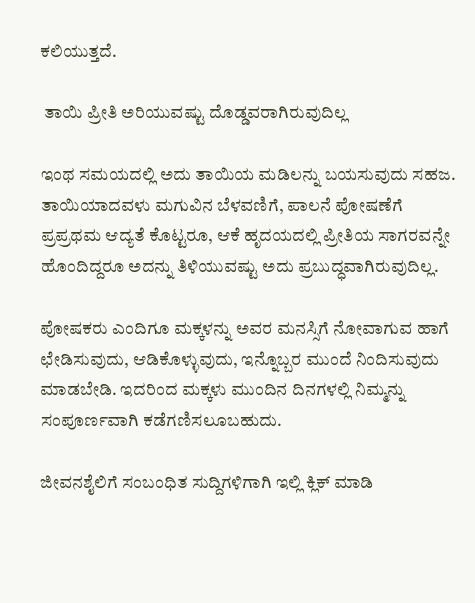ಕಲಿಯುತ್ತದೆ.

 ತಾಯಿ ಪ್ರೀತಿ ಅರಿಯುವಷ್ಟು ದೊಡ್ಡವರಾಗಿರುವುದಿಲ್ಲ

ಇಂಥ ಸಮಯದಲ್ಲಿ ಅದು ತಾಯಿಯ ಮಡಿಲನ್ನು ಬಯಸುವುದು ಸಹಜ. ತಾಯಿಯಾದವಳು ಮಗುವಿನ ಬೆಳವಣಿಗೆ, ಪಾಲನೆ ಪೋಷಣೆಗೆ ಪ್ರಪ್ರಥಮ ಆದ್ಯತೆ ಕೊಟ್ಟರೂ, ಆಕೆ ಹೃದಯದಲ್ಲಿ ಪ್ರೀತಿಯ ಸಾಗರವನ್ನೇ ಹೊಂದಿದ್ದರೂ ಅದನ್ನು ತಿಳಿಯುವಷ್ಟು ಅದು ಪ್ರಬುದ್ಧವಾಗಿರುವುದಿಲ್ಲ.

ಪೋಷಕರು ಎಂದಿಗೂ ಮಕ್ಕಳನ್ನು ಅವರ ಮನಸ್ಸಿಗೆ ನೋವಾಗುವ ಹಾಗೆ ಛೇಡಿಸುವುದು, ಆಡಿಕೊಳ್ಳುವುದು, ಇನ್ನೊಬ್ಬರ ಮುಂದೆ ನಿಂದಿಸುವುದು ಮಾಡಬೇಡಿ. ಇದರಿಂದ ಮಕ್ಕಳು ಮುಂದಿನ ದಿನಗಳಲ್ಲಿ ನಿಮ್ಮನ್ನು ಸಂಪೂರ್ಣವಾಗಿ ಕಡೆಗಣಿಸಲೂಬಹುದು.

ಜೀವನಶೈಲಿಗೆ ಸಂಬಂಧಿತ ಸುದ್ದಿಗಳಿಗಾಗಿ ಇಲ್ಲಿ ಕ್ಲಿಕ್ ಮಾಡಿ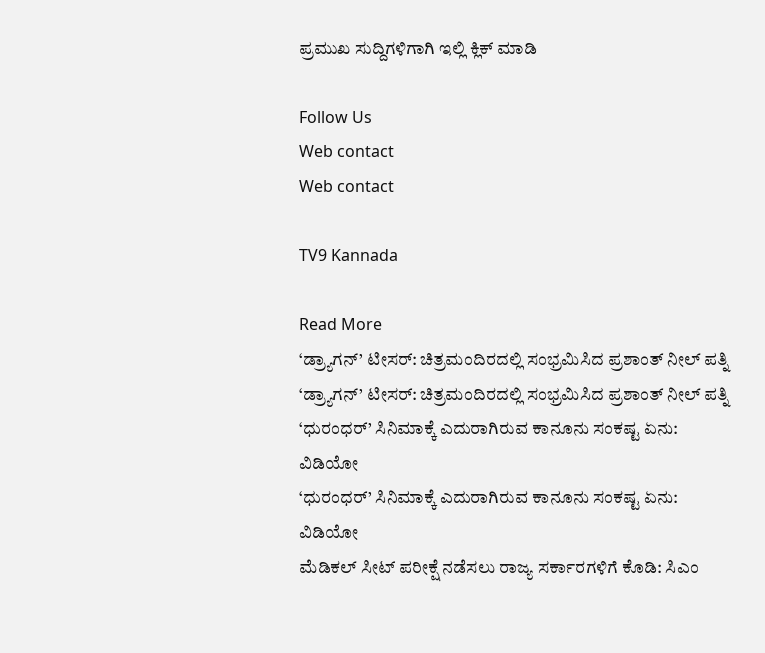ಪ್ರಮುಖ ಸುದ್ದಿಗಳಿಗಾಗಿ ಇಲ್ಲಿ ಕ್ಲಿಕ್ ಮಾಡಿ

Follow Us
Web contact
Web contact

TV9 Kannada

Read More
‘ಡ್ರ್ಯಾಗನ್’ ಟೀಸರ್: ಚಿತ್ರಮಂದಿರದಲ್ಲಿ ಸಂಭ್ರಮಿಸಿದ ಪ್ರಶಾಂತ್ ನೀಲ್ ಪತ್ನಿ
‘ಡ್ರ್ಯಾಗನ್’ ಟೀಸರ್: ಚಿತ್ರಮಂದಿರದಲ್ಲಿ ಸಂಭ್ರಮಿಸಿದ ಪ್ರಶಾಂತ್ ನೀಲ್ ಪತ್ನಿ
‘ಧುರಂಧರ್’ ಸಿನಿಮಾಕ್ಕೆ ಎದುರಾಗಿರುವ ಕಾನೂನು ಸಂಕಷ್ಟ ಏನು: ವಿಡಿಯೋ
‘ಧುರಂಧರ್’ ಸಿನಿಮಾಕ್ಕೆ ಎದುರಾಗಿರುವ ಕಾನೂನು ಸಂಕಷ್ಟ ಏನು: ವಿಡಿಯೋ
ಮೆಡಿಕಲ್ ಸೀಟ್ ಪರೀಕ್ಷೆ ನಡೆಸಲು ರಾಜ್ಯ ಸರ್ಕಾರಗಳಿಗೆ ಕೊಡಿ: ಸಿಎಂ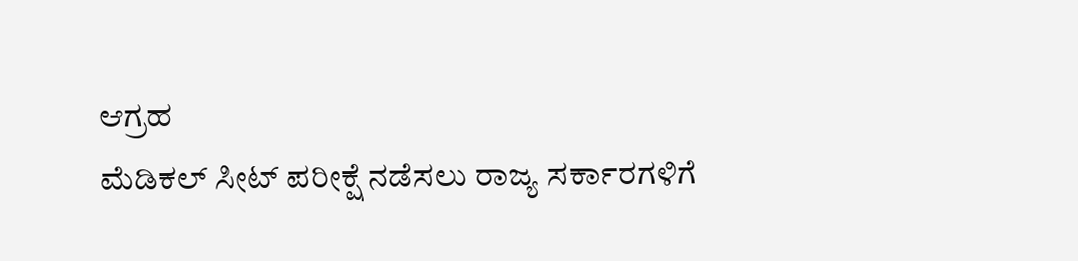ಆಗ್ರಹ
ಮೆಡಿಕಲ್ ಸೀಟ್ ಪರೀಕ್ಷೆ ನಡೆಸಲು ರಾಜ್ಯ ಸರ್ಕಾರಗಳಿಗೆ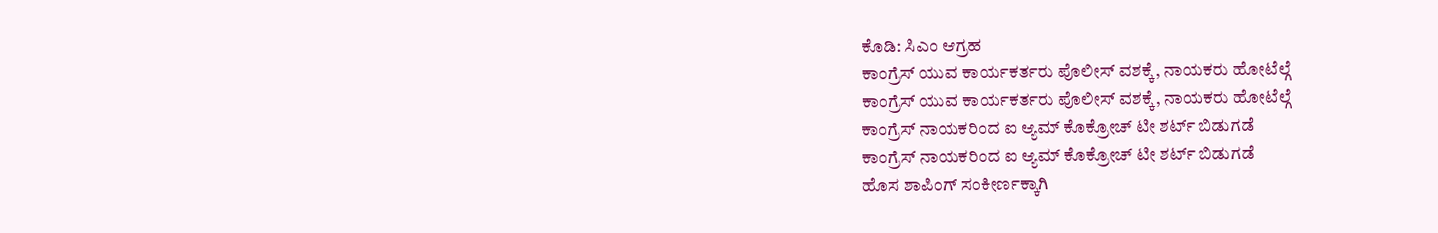ಕೊಡಿ: ಸಿಎಂ ಆಗ್ರಹ
ಕಾಂಗ್ರೆಸ್ ಯುವ ಕಾರ್ಯಕರ್ತರು ಪೊಲೀಸ್ ವಶಕ್ಕೆ, ನಾಯಕರು ಹೋಟೆಲ್ಗೆ
ಕಾಂಗ್ರೆಸ್ ಯುವ ಕಾರ್ಯಕರ್ತರು ಪೊಲೀಸ್ ವಶಕ್ಕೆ, ನಾಯಕರು ಹೋಟೆಲ್ಗೆ
ಕಾಂಗ್ರೆಸ್ ನಾಯಕರಿಂದ ಐ ಆ್ಯಮ್ ಕೊಕ್ರೋಚ್ ಟೀ ಶರ್ಟ್ ಬಿಡುಗಡೆ
ಕಾಂಗ್ರೆಸ್ ನಾಯಕರಿಂದ ಐ ಆ್ಯಮ್ ಕೊಕ್ರೋಚ್ ಟೀ ಶರ್ಟ್ ಬಿಡುಗಡೆ
ಹೊಸ ಶಾಪಿಂಗ್ ಸಂಕೀರ್ಣಕ್ಕಾಗಿ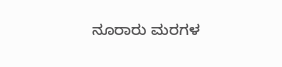ನೂರಾರು ಮರಗಳ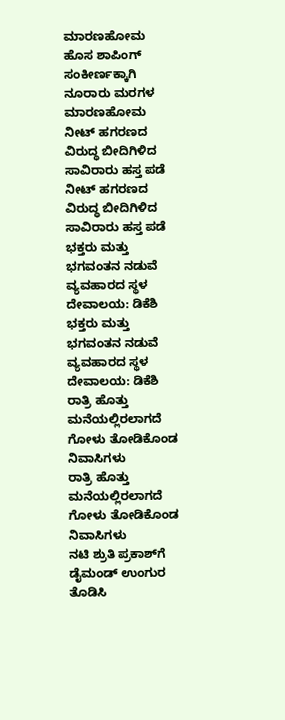ಮಾರಣಹೋಮ
ಹೊಸ ಶಾಪಿಂಗ್ ಸಂಕೀರ್ಣಕ್ಕಾಗಿ ನೂರಾರು ಮರಗಳ ಮಾರಣಹೋಮ
ನೀಟ್ ಹಗರಣದ ವಿರುದ್ಧ ಬೀದಿಗಿಳಿದ ಸಾವಿರಾರು ಹಸ್ತ ಪಡೆ
ನೀಟ್ ಹಗರಣದ ವಿರುದ್ಧ ಬೀದಿಗಿಳಿದ ಸಾವಿರಾರು ಹಸ್ತ ಪಡೆ
ಭಕ್ತರು ಮತ್ತು ಭಗವಂತನ ನಡುವೆ ವ್ಯವಹಾರದ ಸ್ಥಳ ದೇವಾಲಯ: ಡಿಕೆಶಿ
ಭಕ್ತರು ಮತ್ತು ಭಗವಂತನ ನಡುವೆ ವ್ಯವಹಾರದ ಸ್ಥಳ ದೇವಾಲಯ: ಡಿಕೆಶಿ
ರಾತ್ರಿ ಹೊತ್ತು ಮನೆಯಲ್ಲಿರಲಾಗದೆ ಗೋಳು ತೋಡಿಕೊಂಡ ನಿವಾಸಿಗಳು
ರಾತ್ರಿ ಹೊತ್ತು ಮನೆಯಲ್ಲಿರಲಾಗದೆ ಗೋಳು ತೋಡಿಕೊಂಡ ನಿವಾಸಿಗಳು
ನಟಿ ಶ್ರುತಿ ಪ್ರಕಾಶ್‌ಗೆ ಡೈಮಂಡ್ ಉಂಗುರ ತೊಡಿಸಿ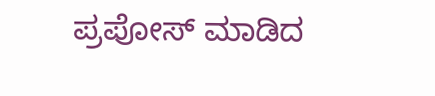ಪ್ರಪೋಸ್ ಮಾಡಿದ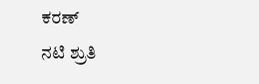ಕರಣ್
ನಟಿ ಶ್ರುತಿ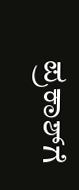ಪ್ರಕಾಶ್‌ಗೆ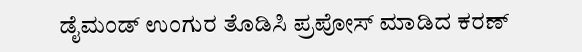ಡೈಮಂಡ್ ಉಂಗುರ ತೊಡಿಸಿ ಪ್ರಪೋಸ್ ಮಾಡಿದ ಕರಣ್